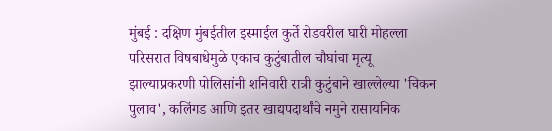मुंबई : दक्षिण मुंबईतील इस्माईल कुर्ते रोडवरील घारी मोहल्ला परिसरात विषबाधेमुळे एकाच कुटुंबातील चौघांचा मृत्यू झाल्याप्रकरणी पोलिसांनी शनिवारी रात्री कुटुंबाने खाल्लेल्या 'चिकन पुलाव', कलिंगड आणि इतर खाद्यपदार्थांचे नमुने रासायनिक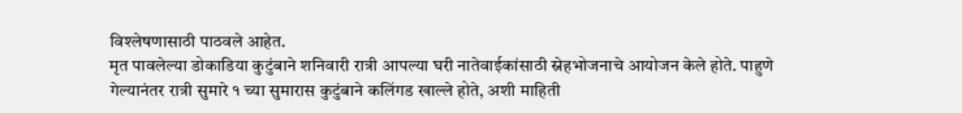विश्लेषणासाठी पाठवले आहेत.
मृत पावलेल्या डोकाडिया कुटुंबाने शनिवारी रात्री आपल्या घरी नातेवाईकांसाठी स्नेहभोजनाचे आयोजन केले होते. पाहुणे गेल्यानंतर रात्री सुमारे १ च्या सुमारास कुटुंबाने कलिंगड खाल्ले होते, अशी माहिती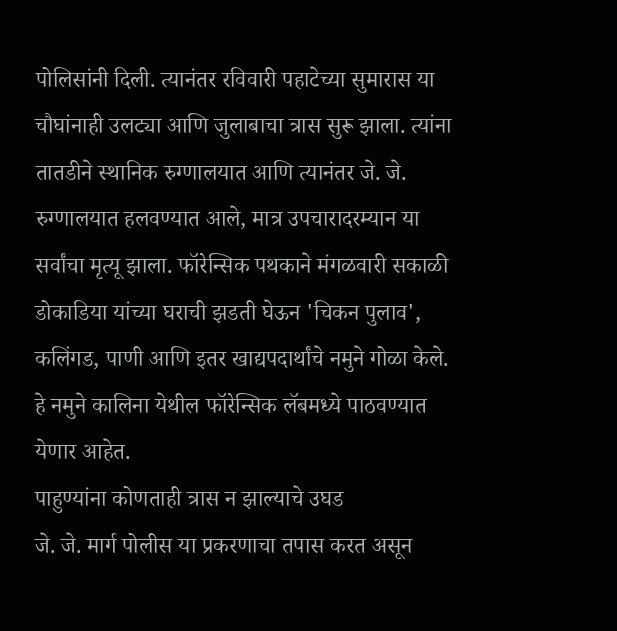पोलिसांनी दिली. त्यानंतर रविवारी पहाटेच्या सुमारास या चौघांनाही उलट्या आणि जुलाबाचा त्रास सुरू झाला. त्यांना तातडीने स्थानिक रुग्णालयात आणि त्यानंतर जे. जे. रुग्णालयात हलवण्यात आले, मात्र उपचारादरम्यान या सर्वांचा मृत्यू झाला. फॉरेन्सिक पथकाने मंगळवारी सकाळी डोकाडिया यांच्या घराची झडती घेऊन 'चिकन पुलाव', कलिंगड, पाणी आणि इतर खाद्यपदार्थांचे नमुने गोळा केले. हे नमुने कालिना येथील फॉरेन्सिक लॅबमध्ये पाठवण्यात येणार आहेत.
पाहुण्यांना कोणताही त्रास न झाल्याचे उघड
जे. जे. मार्ग पोलीस या प्रकरणाचा तपास करत असून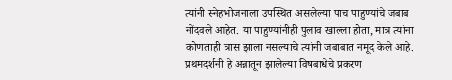त्यांनी स्नेहभोजनाला उपस्थित असलेल्या पाच पाहुण्यांचे जबाब नोंदवले आहेत. या पाहुण्यांनीही पुलाव खाल्ला होता, मात्र त्यांना कोणताही त्रास झाला नसल्याचे त्यांनी जबाबात नमूद केले आहे. प्रथमदर्शनी हे अन्नातून झालेल्या विषबाधेचे प्रकरण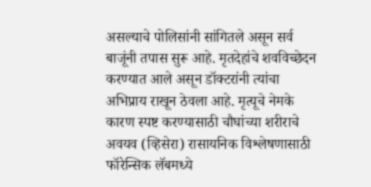असल्याचे पोलिसांनी सांगितले असून सर्व बाजूंनी तपास सुरू आहे. मृतदेहांचे शवविच्छेदन करण्यात आले असून डॉक्टरांनी त्यांचा अभिप्राय राखून ठेवला आहे. मृत्यूचे नेमके कारण स्पष्ट करण्यासाठी चौघांच्या शरीराचे अवयव (व्हिसेरा) रासायनिक विश्लेषणासाठी फॉरेन्सिक लॅबमध्ये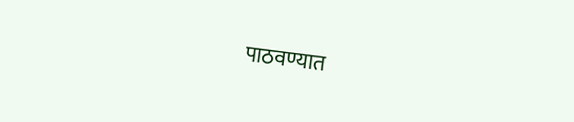पाठवण्यात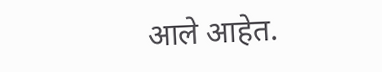आले आहेत.